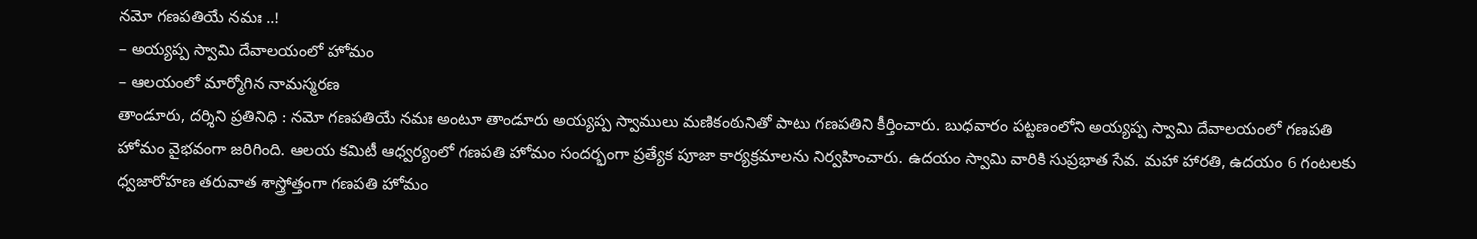నమో గణపతియే నమః ..!
– అయ్యప్ప స్వామి దేవాలయంలో హోమం
– ఆలయంలో మార్మోగిన నామస్మరణ
తాండూరు, దర్శిని ప్రతినిధి : నమో గణపతియే నమః అంటూ తాండూరు అయ్యప్ప స్వాములు మణికంఠునితో పాటు గణపతిని కీర్తించారు. బుధవారం పట్టణంలోని అయ్యప్ప స్వామి దేవాలయంలో గణపతి హోమం వైభవంగా జరిగింది. ఆలయ కమిటీ ఆధ్వర్యంలో గణపతి హోమం సందర్భంగా ప్రత్యేక పూజా కార్యక్రమాలను నిర్వహించారు. ఉదయం స్వామి వారికి సుప్రభాత సేవ. మహా హారతి, ఉదయం 6 గంటలకు ధ్వజారోహణ తరువాత శాస్త్రోత్తంగా గణపతి హోమం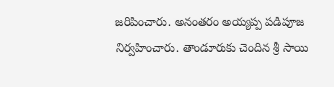జరిపించారు. అనంతరం అయ్యప్ప పడిపూజ నిర్వహించారు. తాండూరుకు చెందిన శ్రీ సాయి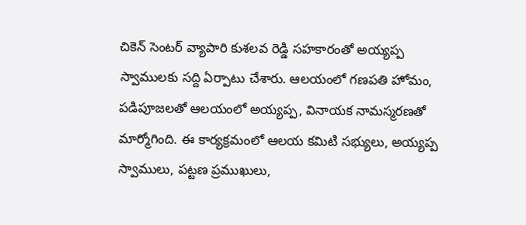చికెన్ సెంటర్ వ్యాపారి కుశలవ రెడ్డి సహకారంతో అయ్యప్ప స్వాములకు సద్ది ఏర్పాటు చేశారు. ఆలయంలో గణపతి హోమం, పడిపూజలతో ఆలయంలో అయ్యప్ప, వినాయక నామస్మరణతో మార్మోగింది. ఈ కార్యక్రమంలో ఆలయ కమిటి సభ్యులు, అయ్యప్ప స్వాములు, పట్టణ ప్రముఖులు,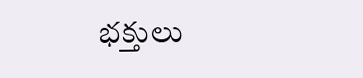భక్తులు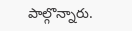పాల్గొన్నారు.